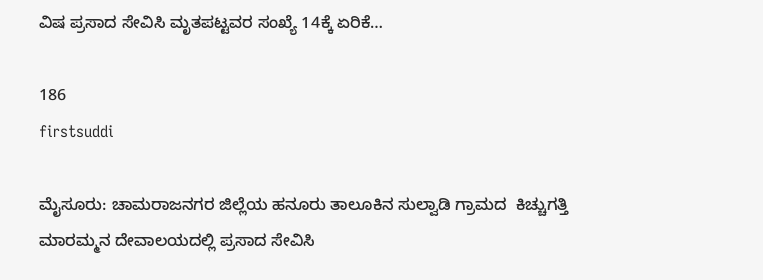ವಿಷ ಪ್ರಸಾದ ಸೇವಿಸಿ ಮೃತಪಟ್ಟವರ ಸಂಖ್ಯೆ 14ಕ್ಕೆ ಏರಿಕೆ…

186
firstsuddi

ಮೈಸೂರು: ಚಾಮರಾಜನಗರ ಜಿಲ್ಲೆಯ ಹನೂರು ತಾಲೂಕಿನ ಸುಲ್ವಾಡಿ ಗ್ರಾಮದ  ಕಿಚ್ಚುಗತ್ತಿ ಮಾರಮ್ಮನ ದೇವಾಲಯದಲ್ಲಿ ಪ್ರಸಾದ ಸೇವಿಸಿ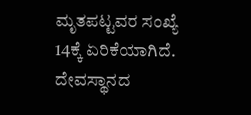ಮೃತಪಟ್ಟವರ ಸಂಖ್ಯೆ 14ಕ್ಕೆ ಏರಿಕೆಯಾಗಿದೆ. ದೇವಸ್ಥಾನದ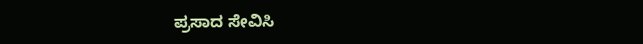ಪ್ರಸಾದ ಸೇವಿಸಿ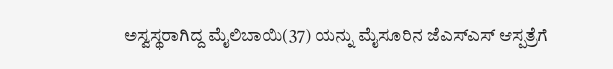ಅಸ್ವಸ್ಥರಾಗಿದ್ದ ಮೈಲಿಬಾಯಿ(37) ಯನ್ನು ಮೈಸೂರಿನ ಜೆಎಸ್ಎಸ್ ಆಸ್ಪತ್ರೆಗೆ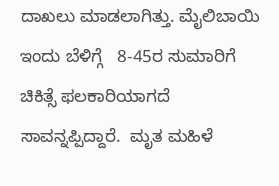ದಾಖಲು ಮಾಡಲಾಗಿತ್ತು. ಮೈಲಿಬಾಯಿ ಇಂದು ಬೆಳಿಗ್ಗೆ   8-45ರ ಸುಮಾರಿಗೆ ಚಿಕಿತ್ಸೆ ಫಲಕಾರಿಯಾಗದೆ  ಸಾವನ್ನಪ್ಪಿದ್ದಾರೆ.  ಮೃತ ಮಹಿಳೆ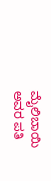ಮೈಲಿಬಾಯಿ ಅವರ ಪತಿ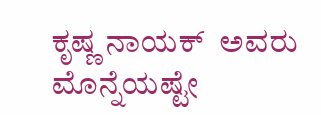ಕೃಷ್ಣ ನಾಯಕ್  ಅವರು ಮೊನ್ನೆಯಷ್ಟೇ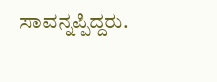ಸಾವನ್ನಪ್ಪಿದ್ದರು.